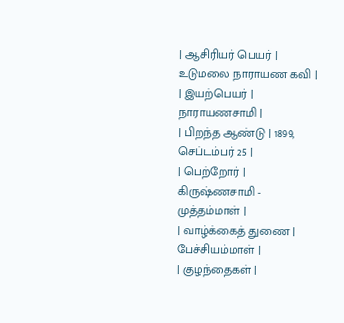| ஆசிரியர் பெயர் | உடுமலை நாராயண கவி |
| இயற்பெயர் | நாராயணசாமி |
| பிறந்த ஆண்டு | 1899, செப்டம்பர் 25 |
| பெற்றோர் | கிருஷ்ணசாமி - முத்தம்மாள் |
| வாழ்க்கைத் துணை | பேச்சியம்மாள் |
| குழந்தைகள் |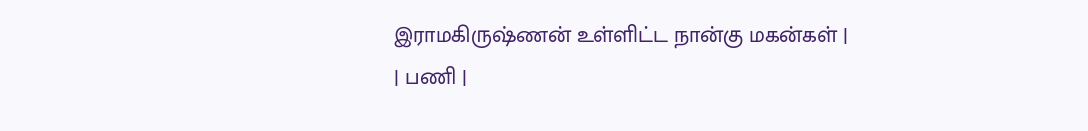இராமகிருஷ்ணன் உள்ளிட்ட நான்கு மகன்கள் |
| பணி |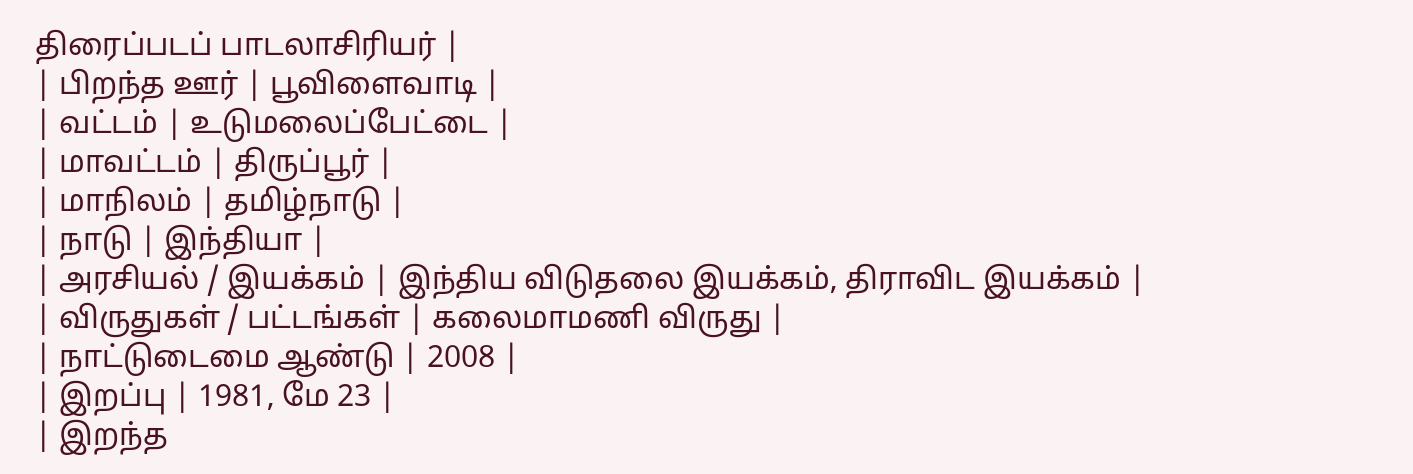திரைப்படப் பாடலாசிரியர் |
| பிறந்த ஊர் | பூவிளைவாடி |
| வட்டம் | உடுமலைப்பேட்டை |
| மாவட்டம் | திருப்பூர் |
| மாநிலம் | தமிழ்நாடு |
| நாடு | இந்தியா |
| அரசியல் / இயக்கம் | இந்திய விடுதலை இயக்கம், திராவிட இயக்கம் |
| விருதுகள் / பட்டங்கள் | கலைமாமணி விருது |
| நாட்டுடைமை ஆண்டு | 2008 |
| இறப்பு | 1981, மே 23 |
| இறந்த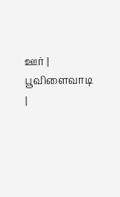ஊர் | பூவிளைவாடி |